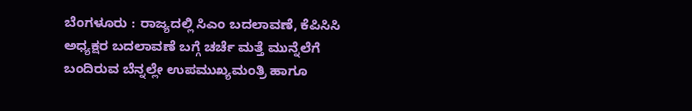ಬೆಂಗಳೂರು : ರಾಜ್ಯದಲ್ಲಿ ಸಿಎಂ ಬದಲಾವಣೆ, ಕೆಪಿಸಿಸಿ ಅಧ್ಯಕ್ಷರ ಬದಲಾವಣೆ ಬಗ್ಗೆ ಚರ್ಚೆ ಮತ್ತೆ ಮುನ್ನೆಲೆಗೆ ಬಂದಿರುವ ಬೆನ್ನಲ್ಲೇ ಉಪಮುಖ್ಯಮಂತ್ರಿ ಹಾಗೂ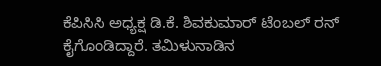ಕೆಪಿಸಿಸಿ ಅಧ್ಯಕ್ಷ ಡಿ.ಕೆ. ಶಿವಕುಮಾರ್ ಟೆಂಬಲ್ ರನ್ ಕೈಗೊಂಡಿದ್ದಾರೆ. ತಮಿಳುನಾಡಿನ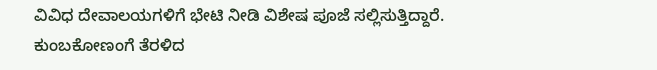ವಿವಿಧ ದೇವಾಲಯಗಳಿಗೆ ಭೇಟಿ ನೀಡಿ ವಿಶೇಷ ಪೂಜೆ ಸಲ್ಲಿಸುತ್ತಿದ್ದಾರೆ.
ಕುಂಬಕೋಣಂಗೆ ತೆರಳಿದ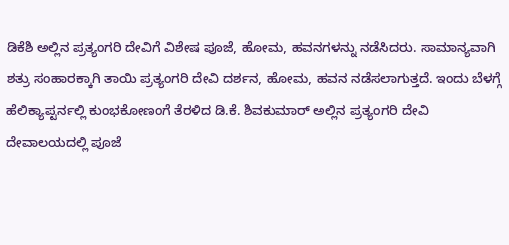ಡಿಕೆಶಿ ಅಲ್ಲಿನ ಪ್ರತ್ಯಂಗರಿ ದೇವಿಗೆ ವಿಶೇಷ ಪೂಜೆ, ಹೋಮ, ಹವನಗಳನ್ನು ನಡೆಸಿದರು. ಸಾಮಾನ್ಯವಾಗಿ ಶತ್ರು ಸಂಹಾರಕ್ಕಾಗಿ ತಾಯಿ ಪ್ರತ್ಯಂಗರಿ ದೇವಿ ದರ್ಶನ, ಹೋಮ, ಹವನ ನಡೆಸಲಾಗುತ್ತದೆ. ಇಂದು ಬೆಳಗ್ಗೆ ಹೆಲಿಕ್ಯಾಪ್ಟರ್ನಲ್ಲಿ ಕುಂಭಕೋಣಂಗೆ ತೆರಳಿದ ಡಿ.ಕೆ. ಶಿವಕುಮಾರ್ ಅಲ್ಲಿನ ಪ್ರತ್ಯಂಗರಿ ದೇವಿ ದೇವಾಲಯದಲ್ಲಿ ಪೂಜೆ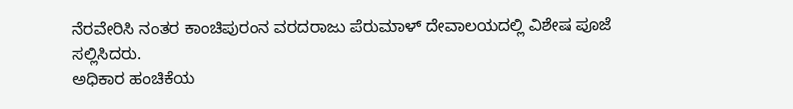ನೆರವೇರಿಸಿ ನಂತರ ಕಾಂಚಿಪುರಂನ ವರದರಾಜು ಪೆರುಮಾಳ್ ದೇವಾಲಯದಲ್ಲಿ ವಿಶೇಷ ಪೂಜೆ ಸಲ್ಲಿಸಿದರು.
ಅಧಿಕಾರ ಹಂಚಿಕೆಯ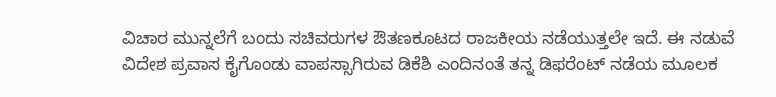ವಿಚಾರ ಮುನ್ನಲೆಗೆ ಬಂದು ಸಚಿವರುಗಳ ಔತಣಕೂಟದ ರಾಜಕೀಯ ನಡೆಯುತ್ತಲೇ ಇದೆ. ಈ ನಡುವೆ ವಿದೇಶ ಪ್ರವಾಸ ಕೈಗೊಂಡು ವಾಪಸ್ಸಾಗಿರುವ ಡಿಕೆಶಿ ಎಂದಿನಂತೆ ತನ್ನ ಡಿಫರೆಂಟ್ ನಡೆಯ ಮೂಲಕ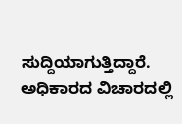ಸುದ್ದಿಯಾಗುತ್ತಿದ್ದಾರೆ. ಅಧಿಕಾರದ ವಿಚಾರದಲ್ಲಿ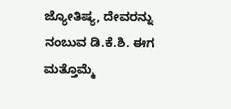ಜ್ಯೋತಿಷ್ಯ, ದೇವರನ್ನು ನಂಬುವ ಡಿ.ಕೆ.ಶಿ. ಈಗ ಮತ್ತೊಮ್ಮೆ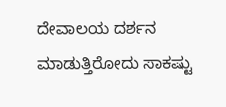ದೇವಾಲಯ ದರ್ಶನ ಮಾಡುತ್ತಿರೋದು ಸಾಕಷ್ಟು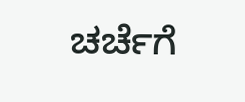ಚರ್ಚೆಗೆ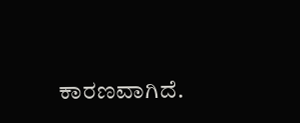ಕಾರಣವಾಗಿದೆ.